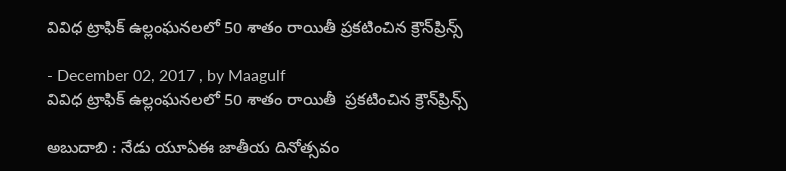వివిధ ట్రాఫిక్ ఉల్లంఘనలలో 50 శాతం రాయితీ ప్రకటించిన క్రౌన్‌ప్రిన్స్

- December 02, 2017 , by Maagulf
వివిధ ట్రాఫిక్ ఉల్లంఘనలలో 50 శాతం రాయితీ  ప్రకటించిన క్రౌన్‌ప్రిన్స్

అబుదాబి : నేడు యూఏఈ జాతీయ దినోత్సవం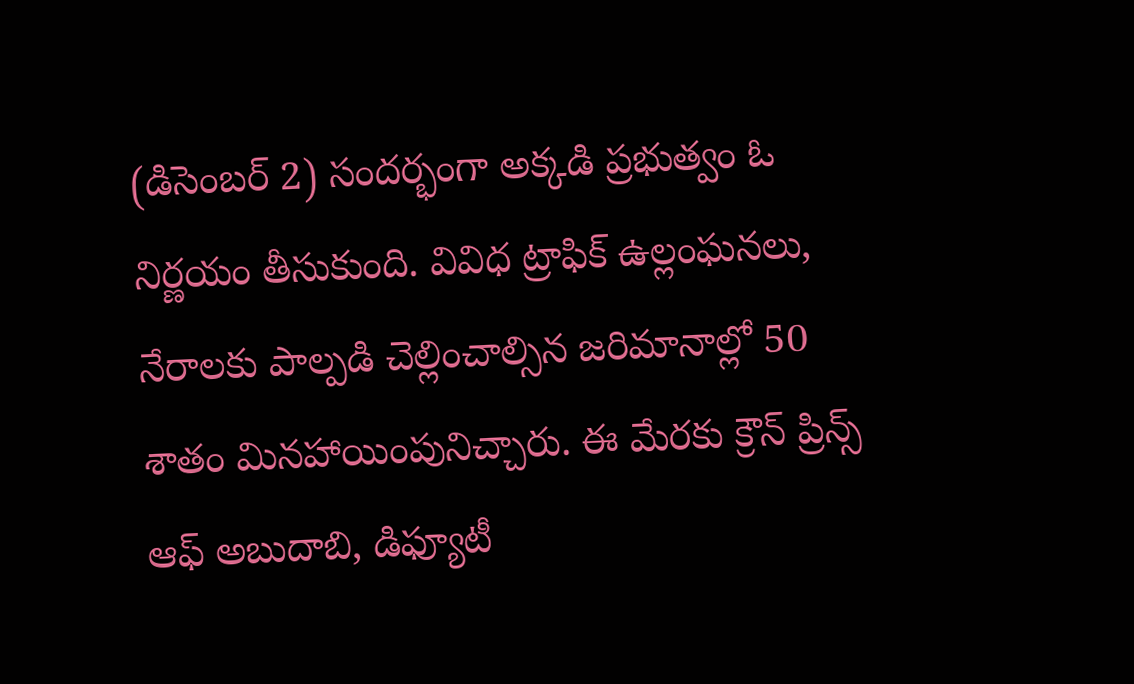(డిసెంబర్ 2) సందర్భంగా అక్కడి ప్రభుత్వం ఓ నిర్ణయం తీసుకుంది. వివిధ ట్రాఫిక్ ఉల్లంఘనలు, నేరాలకు పాల్పడి చెల్లించాల్సిన జరిమానాల్లో 50 శాతం మినహాయింపునిచ్చారు. ఈ మేరకు క్రౌన్ ప్రిన్స్ ఆఫ్ అబుదాబి, డిఫ్యూటీ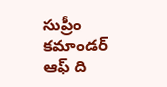సుప్రీం కమాండర్ ఆఫ్ ది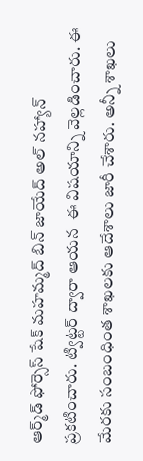ఆర్మ్‌డ్ ఫోర్సెస్ షేక్ మహమ్మద్ బిన్ జాయేద్ అల్ నహ్యాన్ ప్రకటించారు. ట్విట్టర్ ద్వారా ఆయన  ఈ విషయాన్ని వెల్లడించారు. ఈ మేరకు సంబంధింత శాఖలకు ఆదేశాలు జారీ చేశారు. అన్నీ శాఖలు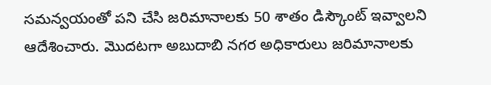సమన్వయంతో పని చేసి జరిమానాలకు 50 శాతం డిస్కౌంట్‌ ఇవ్వాలని ఆదేశించారు. మొదటగా అబుదాబి నగర అధికారులు జరిమానాలకు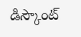డిస్కౌంట్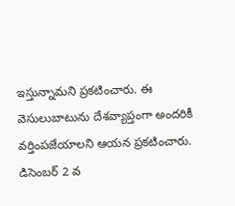ఇస్తున్నామని ప్రకటించారు. ఈ వెసులుబాటును దేశవ్యాప్తంగా అందరికీ వర్తింపజేయాలని ఆయన ప్రకటించారు. డిసెంబర్ 2 వ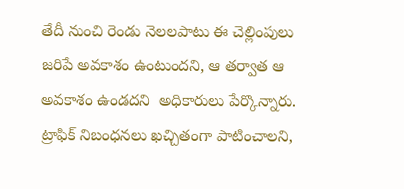తేదీ నుంచి రెండు నెలలపాటు ఈ చెల్లింపులు జరిపే అవకాశం ఉంటుందని, ఆ తర్వాత ఆ అవకాశం ఉండదని  అధికారులు పేర్కొన్నారు. ట్రాఫిక్ నిబంధనలు ఖచ్చితంగా పాటించాలని,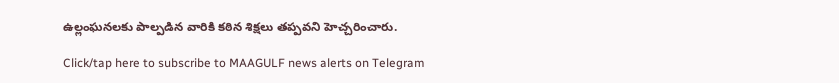ఉల్లంఘనలకు పాల్పడిన వారికి కఠిన శిక్షలు తప్పవని హెచ్చరించారు.

Click/tap here to subscribe to MAAGULF news alerts on Telegram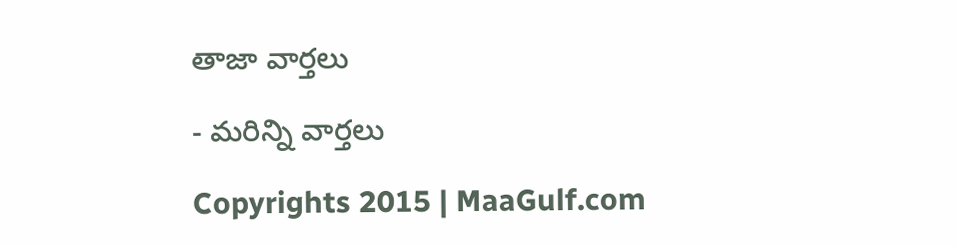తాజా వార్తలు

- మరిన్ని వార్తలు

Copyrights 2015 | MaaGulf.com